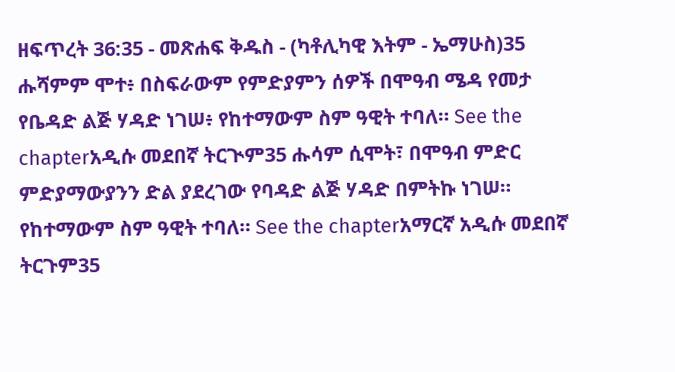ዘፍጥረት 36:35 - መጽሐፍ ቅዱስ - (ካቶሊካዊ እትም - ኤማሁስ)35 ሑሻምም ሞተ፥ በስፍራውም የምድያምን ሰዎች በሞዓብ ሜዳ የመታ የቤዳድ ልጅ ሃዳድ ነገሠ፥ የከተማውም ስም ዓዊት ተባለ። See the chapterአዲሱ መደበኛ ትርጒም35 ሑሳም ሲሞት፣ በሞዓብ ምድር ምድያማውያንን ድል ያደረገው የባዳድ ልጅ ሃዳድ በምትኩ ነገሠ። የከተማውም ስም ዓዊት ተባለ። See the chapterአማርኛ አዲሱ መደበኛ ትርጉም35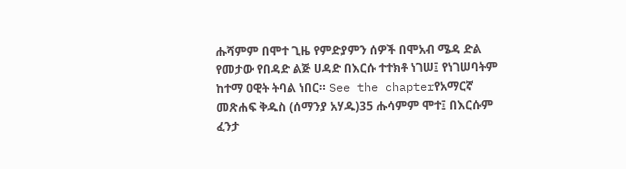ሑሻምም በሞተ ጊዜ የምድያምን ሰዎች በሞአብ ሜዳ ድል የመታው የበዳድ ልጅ ሀዳድ በእርሱ ተተክቶ ነገሠ፤ የነገሠባትም ከተማ ዐዊት ትባል ነበር። See the chapterየአማርኛ መጽሐፍ ቅዱስ (ሰማንያ አሃዱ)35 ሑሳምም ሞተ፤ በእርሱም ፈንታ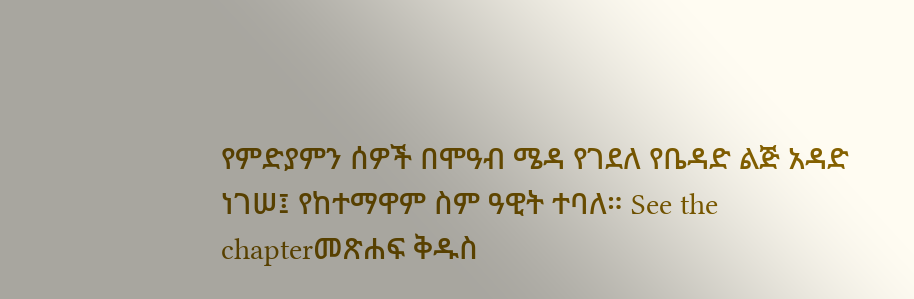የምድያምን ሰዎች በሞዓብ ሜዳ የገደለ የቤዳድ ልጅ አዳድ ነገሠ፤ የከተማዋም ስም ዓዊት ተባለ። See the chapterመጽሐፍ ቅዱስ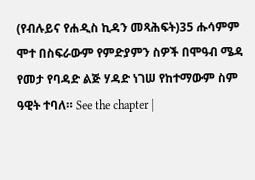(የብሉይና የሐዲስ ኪዳን መጻሕፍት)35 ሑሳምም ሞተ በስፍራውም የምድያምን ስዎች በሞዓብ ሜዳ የመታ የባዳድ ልጅ ሃዳድ ነገሠ የከተማውም ስም ዓዊት ተባለ። See the chapter |